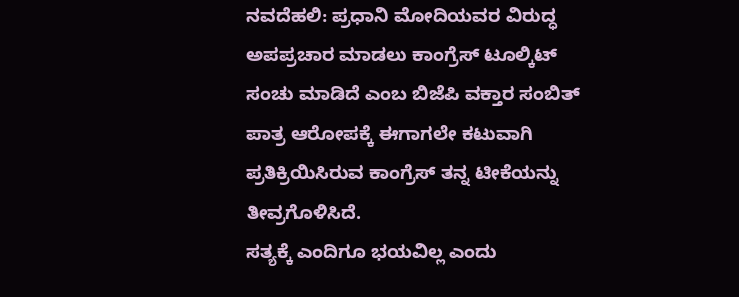ನವದೆಹಲಿ: ಪ್ರಧಾನಿ ಮೋದಿಯವರ ವಿರುದ್ಧ ಅಪಪ್ರಚಾರ ಮಾಡಲು ಕಾಂಗ್ರೆಸ್ ಟೂಲ್ಕಿಟ್ ಸಂಚು ಮಾಡಿದೆ ಎಂಬ ಬಿಜೆಪಿ ವಕ್ತಾರ ಸಂಬಿತ್ ಪಾತ್ರ ಆರೋಪಕ್ಕೆ ಈಗಾಗಲೇ ಕಟುವಾಗಿ ಪ್ರತಿಕ್ರಿಯಿಸಿರುವ ಕಾಂಗ್ರೆಸ್ ತನ್ನ ಟೀಕೆಯನ್ನು ತೀವ್ರಗೊಳಿಸಿದೆ.
ಸತ್ಯಕ್ಕೆ ಎಂದಿಗೂ ಭಯವಿಲ್ಲ ಎಂದು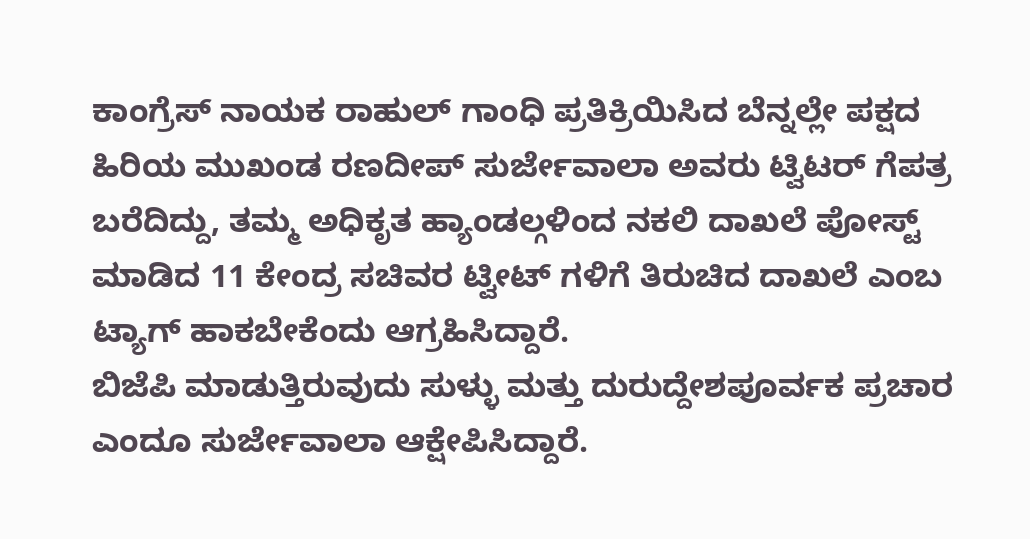ಕಾಂಗ್ರೆಸ್ ನಾಯಕ ರಾಹುಲ್ ಗಾಂಧಿ ಪ್ರತಿಕ್ರಿಯಿಸಿದ ಬೆನ್ನಲ್ಲೇ ಪಕ್ಷದ ಹಿರಿಯ ಮುಖಂಡ ರಣದೀಪ್ ಸುರ್ಜೇವಾಲಾ ಅವರು ಟ್ವಿಟರ್ ಗೆಪತ್ರ ಬರೆದಿದ್ದು, ತಮ್ಮ ಅಧಿಕೃತ ಹ್ಯಾಂಡಲ್ಗಳಿಂದ ನಕಲಿ ದಾಖಲೆ ಪೋಸ್ಟ್ ಮಾಡಿದ 11 ಕೇಂದ್ರ ಸಚಿವರ ಟ್ವೀಟ್ ಗಳಿಗೆ ತಿರುಚಿದ ದಾಖಲೆ ಎಂಬ ಟ್ಯಾಗ್ ಹಾಕಬೇಕೆಂದು ಆಗ್ರಹಿಸಿದ್ದಾರೆ.
ಬಿಜೆಪಿ ಮಾಡುತ್ತಿರುವುದು ಸುಳ್ಳು ಮತ್ತು ದುರುದ್ದೇಶಪೂರ್ವಕ ಪ್ರಚಾರ ಎಂದೂ ಸುರ್ಜೇವಾಲಾ ಆಕ್ಷೇಪಿಸಿದ್ದಾರೆ.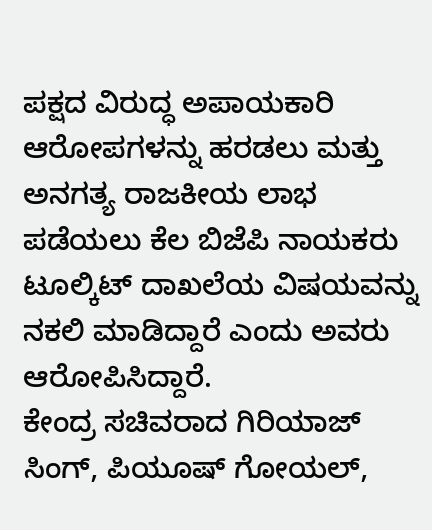ಪಕ್ಷದ ವಿರುದ್ಧ ಅಪಾಯಕಾರಿ ಆರೋಪಗಳನ್ನು ಹರಡಲು ಮತ್ತು ಅನಗತ್ಯ ರಾಜಕೀಯ ಲಾಭ ಪಡೆಯಲು ಕೆಲ ಬಿಜೆಪಿ ನಾಯಕರು ಟೂಲ್ಕಿಟ್ ದಾಖಲೆಯ ವಿಷಯವನ್ನು ನಕಲಿ ಮಾಡಿದ್ದಾರೆ ಎಂದು ಅವರು ಆರೋಪಿಸಿದ್ದಾರೆ.
ಕೇಂದ್ರ ಸಚಿವರಾದ ಗಿರಿಯಾಜ್ ಸಿಂಗ್, ಪಿಯೂಷ್ ಗೋಯಲ್,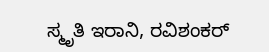ಸ್ಮೃತಿ ಇರಾನಿ, ರವಿಶಂಕರ್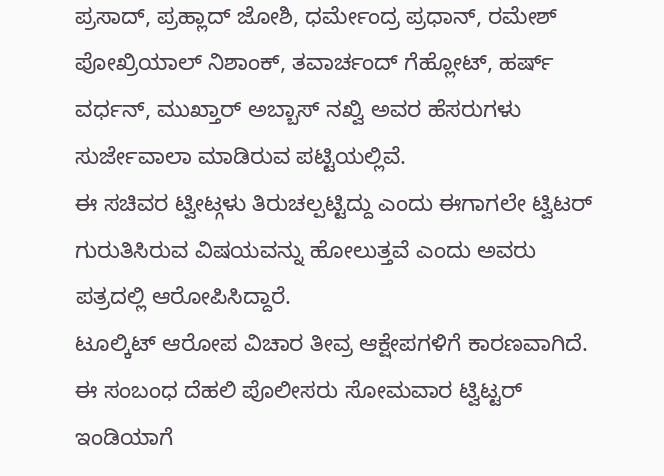ಪ್ರಸಾದ್, ಪ್ರಹ್ಲಾದ್ ಜೋಶಿ, ಧರ್ಮೇಂದ್ರ ಪ್ರಧಾನ್, ರಮೇಶ್ ಪೋಖ್ರಿಯಾಲ್ ನಿಶಾಂಕ್, ತವಾರ್ಚಂದ್ ಗೆಹ್ಲೋಟ್, ಹರ್ಷ್ ವರ್ಧನ್, ಮುಖ್ತಾರ್ ಅಬ್ಬಾಸ್ ನಖ್ವಿ ಅವರ ಹೆಸರುಗಳು ಸುರ್ಜೇವಾಲಾ ಮಾಡಿರುವ ಪಟ್ಟಿಯಲ್ಲಿವೆ.
ಈ ಸಚಿವರ ಟ್ವೀಟ್ಗಳು ತಿರುಚಲ್ಪಟ್ಟಿದ್ದು ಎಂದು ಈಗಾಗಲೇ ಟ್ವಿಟರ್ ಗುರುತಿಸಿರುವ ವಿಷಯವನ್ನು ಹೋಲುತ್ತವೆ ಎಂದು ಅವರು ಪತ್ರದಲ್ಲಿ ಆರೋಪಿಸಿದ್ದಾರೆ.
ಟೂಲ್ಕಿಟ್ ಆರೋಪ ವಿಚಾರ ತೀವ್ರ ಆಕ್ಷೇಪಗಳಿಗೆ ಕಾರಣವಾಗಿದೆ. ಈ ಸಂಬಂಧ ದೆಹಲಿ ಪೊಲೀಸರು ಸೋಮವಾರ ಟ್ವಿಟ್ಟರ್ ಇಂಡಿಯಾಗೆ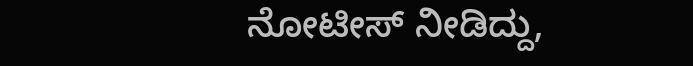ನೋಟೀಸ್ ನೀಡಿದ್ದು,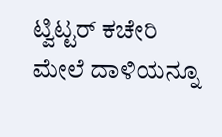ಟ್ವಿಟ್ಟರ್ ಕಚೇರಿ ಮೇಲೆ ದಾಳಿಯನ್ನೂ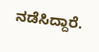ನಡೆಸಿದ್ದಾರೆ.